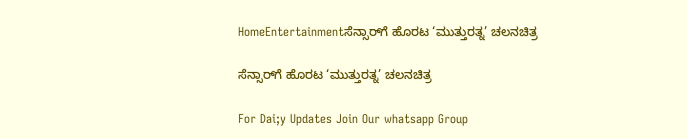HomeEntertainmentಸೆನ್ಸಾರ್‌ಗೆ ಹೊರಟ ‘ಮುತ್ತುರತ್ನ’ ಚಲನಚಿತ್ರ

ಸೆನ್ಸಾರ್‌ಗೆ ಹೊರಟ ‘ಮುತ್ತುರತ್ನ’ ಚಲನಚಿತ್ರ

For Dai;y Updates Join Our whatsapp Group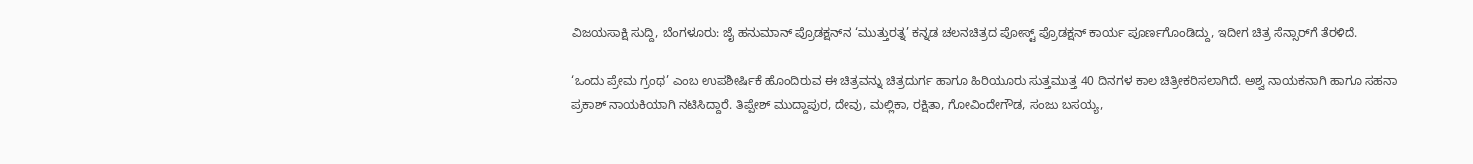ವಿಜಯಸಾಕ್ಷಿ ಸುದ್ದಿ, ಬೆಂಗಳೂರು: ಜೈ ಹನುಮಾನ್ ಪ್ರೊಡಕ್ಷನ್‌ನ ‘ಮುತ್ತುರತ್ನ’ ಕನ್ನಡ ಚಲನಚಿತ್ರದ ಪೋಸ್ಟ್ ಪ್ರೊಡಕ್ಷನ್ ಕಾರ್ಯ ಪೂರ್ಣಗೊಂಡಿದ್ದು, ಇದೀಗ ಚಿತ್ರ ಸೆನ್ಸಾರ್‌ಗೆ ತೆರಳಿದೆ.

‘ಒಂದು ಪ್ರೇಮ ಗ್ರಂಥ’ ಎಂಬ ಉಪಶೀರ್ಷಿಕೆ ಹೊಂದಿರುವ ಈ ಚಿತ್ರವನ್ನು ಚಿತ್ರದುರ್ಗ ಹಾಗೂ ಹಿರಿಯೂರು ಸುತ್ತಮುತ್ತ 40 ದಿನಗಳ ಕಾಲ ಚಿತ್ರೀಕರಿಸಲಾಗಿದೆ. ಅಶ್ವ ನಾಯಕನಾಗಿ ಹಾಗೂ ಸಹನಾ ಪ್ರಕಾಶ್ ನಾಯಕಿಯಾಗಿ ನಟಿಸಿದ್ದಾರೆ. ತಿಪ್ಪೇಶ್ ಮುದ್ದಾಪುರ, ದೇವು, ಮಲ್ಲಿಕಾ, ರಕ್ಷಿತಾ, ಗೋವಿಂದೇಗೌಡ, ಸಂಜು ಬಸಯ್ಯ,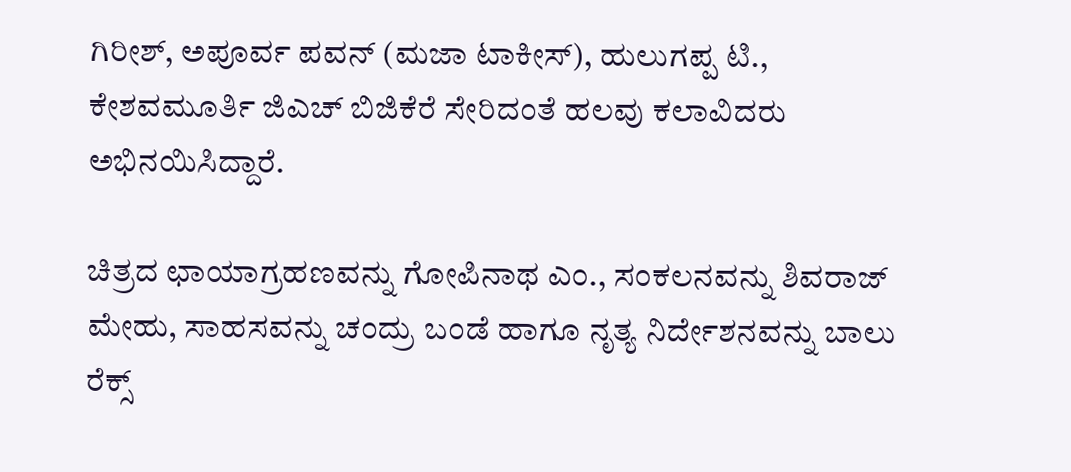ಗಿರೀಶ್, ಅಪೂರ್ವ ಪವನ್ (ಮಜಾ ಟಾಕೀಸ್), ಹುಲುಗಪ್ಪ ಟಿ., ಕೇಶವಮೂರ್ತಿ ಜಿಎಚ್ ಬಿಜಿಕೆರೆ ಸೇರಿದಂತೆ ಹಲವು ಕಲಾವಿದರು ಅಭಿನಯಿಸಿದ್ದಾರೆ.

ಚಿತ್ರದ ಛಾಯಾಗ್ರಹಣವನ್ನು ಗೋಪಿನಾಥ ಎಂ., ಸಂಕಲನವನ್ನು ಶಿವರಾಜ್ ಮೇಹು, ಸಾಹಸವನ್ನು ಚಂದ್ರು ಬಂಡೆ ಹಾಗೂ ನೃತ್ಯ ನಿರ್ದೇಶನವನ್ನು ಬಾಲು ರೆಕ್ಸ್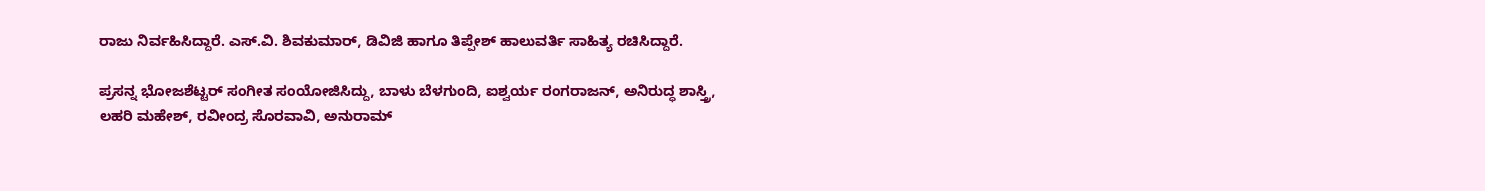ರಾಜು ನಿರ್ವಹಿಸಿದ್ದಾರೆ. ಎಸ್.ವಿ. ಶಿವಕುಮಾರ್, ಡಿವಿಜಿ ಹಾಗೂ ತಿಪ್ಪೇಶ್ ಹಾಲುವರ್ತಿ ಸಾಹಿತ್ಯ ರಚಿಸಿದ್ದಾರೆ.

ಪ್ರಸನ್ನ ಭೋಜಶೆಟ್ಟರ್ ಸಂಗೀತ ಸಂಯೋಜಿಸಿದ್ದು, ಬಾಳು ಬೆಳಗುಂದಿ, ಐಶ್ವರ್ಯ ರಂಗರಾಜನ್, ಅನಿರುದ್ಧ ಶಾಸ್ತ್ರಿ, ಲಹರಿ ಮಹೇಶ್, ರವೀಂದ್ರ ಸೊರವಾವಿ, ಅನುರಾಮ್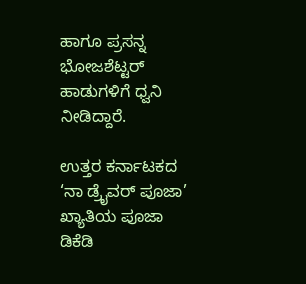ಹಾಗೂ ಪ್ರಸನ್ನ ಭೋಜಶೆಟ್ಟರ್ ಹಾಡುಗಳಿಗೆ ಧ್ವನಿ ನೀಡಿದ್ದಾರೆ.

ಉತ್ತರ ಕರ್ನಾಟಕದ ‘ನಾ ಡ್ರೈವರ್ ಪೂಜಾ’ ಖ್ಯಾತಿಯ ಪೂಜಾ ಡಿಕೆಡಿ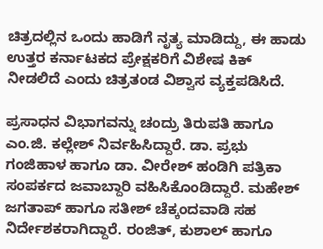ಚಿತ್ರದಲ್ಲಿನ ಒಂದು ಹಾಡಿಗೆ ನೃತ್ಯ ಮಾಡಿದ್ದು, ಈ ಹಾಡು ಉತ್ತರ ಕರ್ನಾಟಕದ ಪ್ರೇಕ್ಷಕರಿಗೆ ವಿಶೇಷ ಕಿಕ್ ನೀಡಲಿದೆ ಎಂದು ಚಿತ್ರತಂಡ ವಿಶ್ವಾಸ ವ್ಯಕ್ತಪಡಿಸಿದೆ.

ಪ್ರಸಾಧನ ವಿಭಾಗವನ್ನು ಚಂದ್ರು ತಿರುಪತಿ ಹಾಗೂ ಎಂ.ಜಿ. ಕಲ್ಲೇಶ್ ನಿರ್ವಹಿಸಿದ್ದಾರೆ. ಡಾ. ಪ್ರಭು ಗಂಜಿಹಾಳ ಹಾಗೂ ಡಾ. ವೀರೇಶ್ ಹಂಡಿಗಿ ಪತ್ರಿಕಾ ಸಂಪರ್ಕದ ಜವಾಬ್ದಾರಿ ವಹಿಸಿಕೊಂಡಿದ್ದಾರೆ. ಮಹೇಶ್ ಜಗತಾಪ್ ಹಾಗೂ ಸತೀಶ್ ಚೆಕ್ಕಂದವಾಡಿ ಸಹ ನಿರ್ದೇಶಕರಾಗಿದ್ದಾರೆ. ರಂಜಿತ್, ಕುಶಾಲ್ ಹಾಗೂ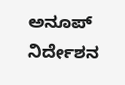ಅನೂಪ್ ನಿರ್ದೇಶನ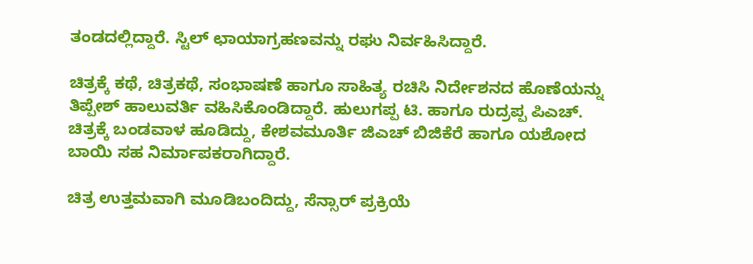ತಂಡದಲ್ಲಿದ್ದಾರೆ. ಸ್ಟಿಲ್ ಛಾಯಾಗ್ರಹಣವನ್ನು ರಘು ನಿರ್ವಹಿಸಿದ್ದಾರೆ.

ಚಿತ್ರಕ್ಕೆ ಕಥೆ, ಚಿತ್ರಕಥೆ, ಸಂಭಾಷಣೆ ಹಾಗೂ ಸಾಹಿತ್ಯ ರಚಿಸಿ ನಿರ್ದೇಶನದ ಹೊಣೆಯನ್ನು ತಿಪ್ಪೇಶ್ ಹಾಲುವರ್ತಿ ವಹಿಸಿಕೊಂಡಿದ್ದಾರೆ. ಹುಲುಗಪ್ಪ ಟಿ. ಹಾಗೂ ರುದ್ರಪ್ಪ ಪಿಎಚ್. ಚಿತ್ರಕ್ಕೆ ಬಂಡವಾಳ ಹೂಡಿದ್ದು, ಕೇಶವಮೂರ್ತಿ ಜಿಎಚ್ ಬಿಜಿಕೆರೆ ಹಾಗೂ ಯಶೋದ ಬಾಯಿ ಸಹ ನಿರ್ಮಾಪಕರಾಗಿದ್ದಾರೆ.

ಚಿತ್ರ ಉತ್ತಮವಾಗಿ ಮೂಡಿಬಂದಿದ್ದು, ಸೆನ್ಸಾರ್ ಪ್ರಕ್ರಿಯೆ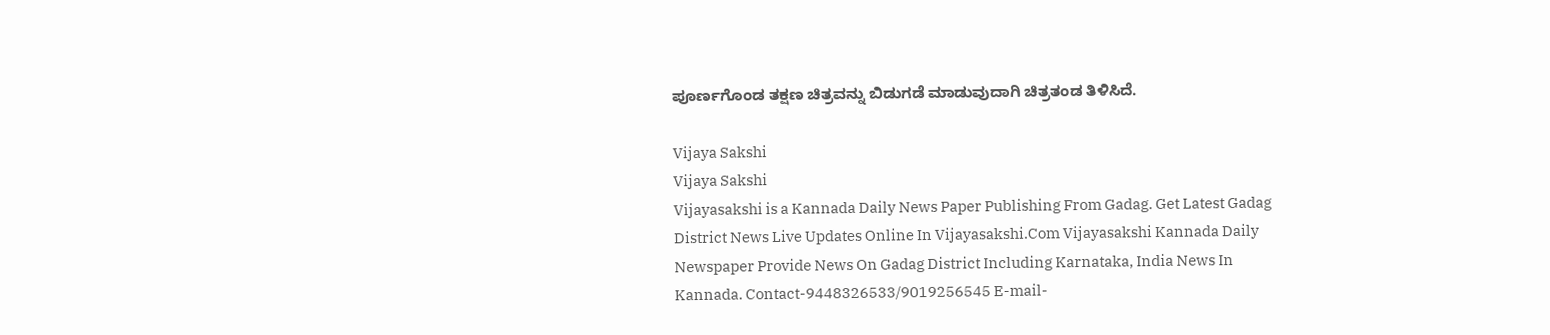ಪೂರ್ಣಗೊಂಡ ತಕ್ಷಣ ಚಿತ್ರವನ್ನು ಬಿಡುಗಡೆ ಮಾಡುವುದಾಗಿ ಚಿತ್ರತಂಡ ತಿಳಿಸಿದೆ.

Vijaya Sakshi
Vijaya Sakshi
Vijayasakshi is a Kannada Daily News Paper Publishing From Gadag. Get Latest Gadag District News Live Updates Online In Vijayasakshi.Com Vijayasakshi Kannada Daily Newspaper Provide News On Gadag District Including Karnataka, India News In Kannada. Contact-9448326533/9019256545 E-mail-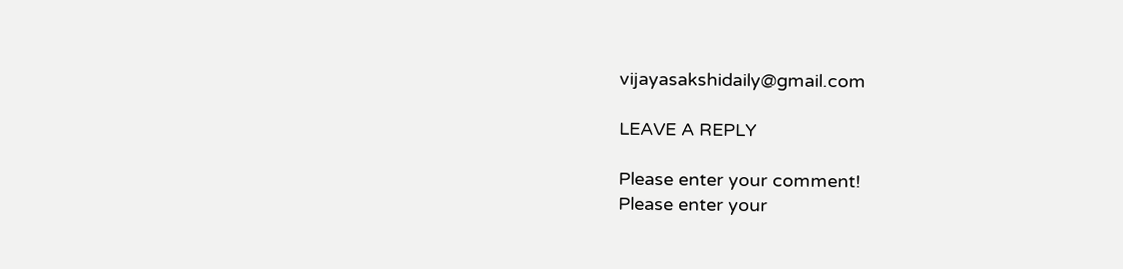vijayasakshidaily@gmail.com

LEAVE A REPLY

Please enter your comment!
Please enter your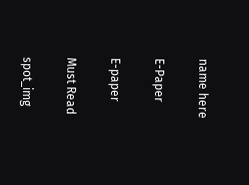name here

E-Paper

E-paper

Must Read

spot_img